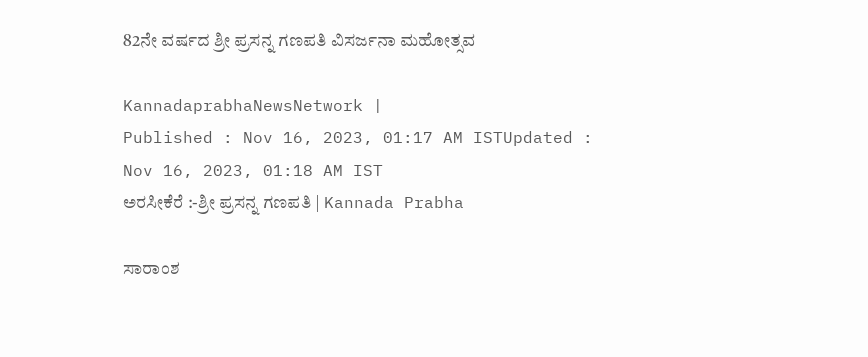82ನೇ ವರ್ಷದ ಶ್ರೀ ಪ್ರಸನ್ನ ಗಣಪತಿ ವಿಸರ್ಜನಾ ಮಹೋತ್ಸವ

KannadaprabhaNewsNetwork |
Published : Nov 16, 2023, 01:17 AM ISTUpdated : Nov 16, 2023, 01:18 AM IST
ಅರಸೀಕೆರೆ :-ಶ್ರೀ ಪ್ರಸನ್ನ ಗಣಪತಿ | Kannada Prabha

ಸಾರಾಂಶ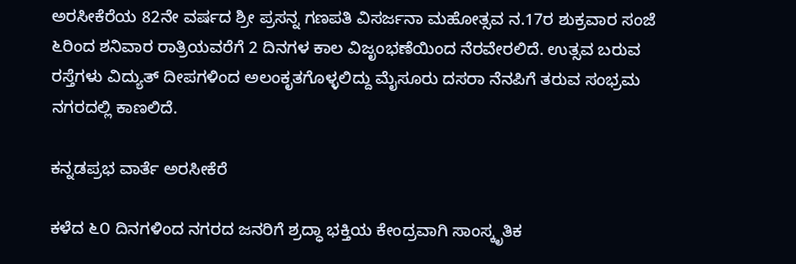ಅರಸೀಕೆರೆಯ 82ನೇ ವರ್ಷದ ಶ್ರೀ ಪ್ರಸನ್ನ ಗಣಪತಿ ವಿಸರ್ಜನಾ ಮಹೋತ್ಸವ ನ.17ರ ಶುಕ್ರವಾರ ಸಂಜೆ ೬ರಿಂದ ಶನಿವಾರ ರಾತ್ರಿಯವರೆಗೆ 2 ದಿನಗಳ ಕಾಲ ವಿಜೃಂಭಣೆಯಿಂದ ನೆರವೇರಲಿದೆ. ಉತ್ಸವ ಬರುವ ರಸ್ತೆಗಳು ವಿದ್ಯುತ್ ದೀಪಗಳಿಂದ ಅಲಂಕೃತಗೊಳ್ಳಲಿದ್ದು ಮೈಸೂರು ದಸರಾ ನೆನಪಿಗೆ ತರುವ ಸಂಭ್ರಮ ನಗರದಲ್ಲಿ ಕಾಣಲಿದೆ.

ಕನ್ನಡಪ್ರಭ ವಾರ್ತೆ ಅರಸೀಕೆರೆ

ಕಳೆದ ೬೦ ದಿನಗಳಿಂದ ನಗರದ ಜನರಿಗೆ ಶ್ರದ್ಧಾ ಭಕ್ತಿಯ ಕೇಂದ್ರವಾಗಿ ಸಾಂಸ್ಕೃತಿಕ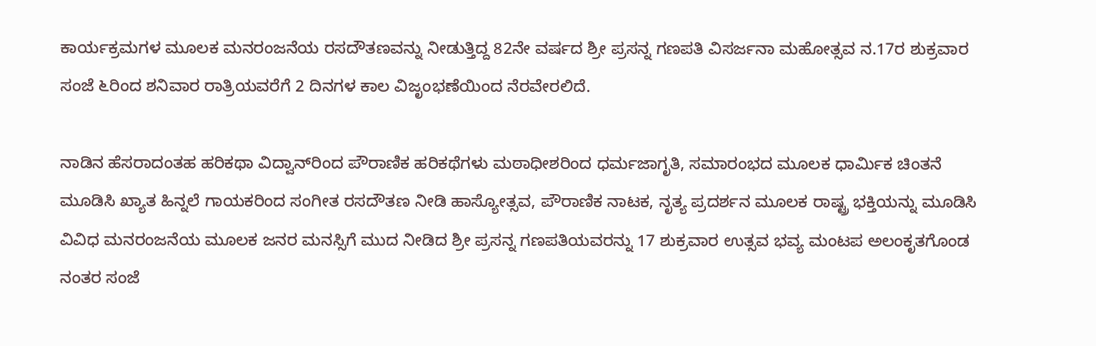ಕಾರ್ಯಕ್ರಮಗಳ ಮೂಲಕ ಮನರಂಜನೆಯ ರಸದೌತಣವನ್ನು ನೀಡುತ್ತಿದ್ದ 82ನೇ ವರ್ಷದ ಶ್ರೀ ಪ್ರಸನ್ನ ಗಣಪತಿ ವಿಸರ್ಜನಾ ಮಹೋತ್ಸವ ನ.17ರ ಶುಕ್ರವಾರ ಸಂಜೆ ೬ರಿಂದ ಶನಿವಾರ ರಾತ್ರಿಯವರೆಗೆ 2 ದಿನಗಳ ಕಾಲ ವಿಜೃಂಭಣೆಯಿಂದ ನೆರವೇರಲಿದೆ.

ನಾಡಿನ ಹೆಸರಾದಂತಹ ಹರಿಕಥಾ ವಿದ್ವಾನ್‌ರಿಂದ ಪೌರಾಣಿಕ ಹರಿಕಥೆಗಳು ಮಠಾಧೀಶರಿಂದ ಧರ್ಮಜಾಗೃತಿ, ಸಮಾರಂಭದ ಮೂಲಕ ಧಾರ್ಮಿಕ ಚಿಂತನೆ ಮೂಡಿಸಿ ಖ್ಯಾತ ಹಿನ್ನಲೆ ಗಾಯಕರಿಂದ ಸಂಗೀತ ರಸದೌತಣ ನೀಡಿ ಹಾಸ್ಯೋತ್ಸವ, ಪೌರಾಣಿಕ ನಾಟಕ, ನೃತ್ಯ ಪ್ರದರ್ಶನ ಮೂಲಕ ರಾಷ್ಟ್ರ ಭಕ್ತಿಯನ್ನು ಮೂಡಿಸಿ ವಿವಿಧ ಮನರಂಜನೆಯ ಮೂಲಕ ಜನರ ಮನಸ್ಸಿಗೆ ಮುದ ನೀಡಿದ ಶ್ರೀ ಪ್ರಸನ್ನ ಗಣಪತಿಯವರನ್ನು 17 ಶುಕ್ರವಾರ ಉತ್ಸವ ಭವ್ಯ ಮಂಟಪ ಅಲಂಕೃತಗೊಂಡ ನಂತರ ಸಂಜೆ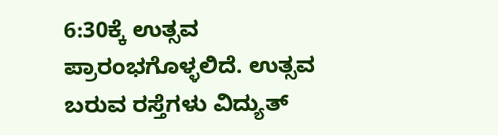6:30ಕ್ಕೆ ಉತ್ಸವ ಪ್ರಾರಂಭಗೊಳ್ಳಲಿದೆ. ಉತ್ಸವ ಬರುವ ರಸ್ತೆಗಳು ವಿದ್ಯುತ್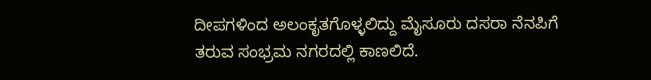ದೀಪಗಳಿಂದ ಅಲಂಕೃತಗೊಳ್ಳಲಿದ್ದು ಮೈಸೂರು ದಸರಾ ನೆನಪಿಗೆ ತರುವ ಸಂಭ್ರಮ ನಗರದಲ್ಲಿ ಕಾಣಲಿದೆ.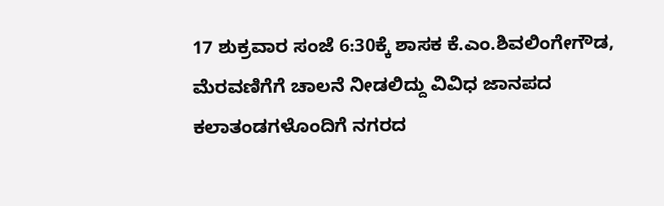17 ಶುಕ್ರವಾರ ಸಂಜೆ 6:30ಕ್ಕೆ ಶಾಸಕ ಕೆ.ಎಂ.ಶಿವಲಿಂಗೇಗೌಡ, ಮೆರವಣಿಗೆಗೆ ಚಾಲನೆ ನೀಡಲಿದ್ದು ವಿವಿಧ ಜಾನಪದ ಕಲಾತಂಡಗಳೊಂದಿಗೆ ನಗರದ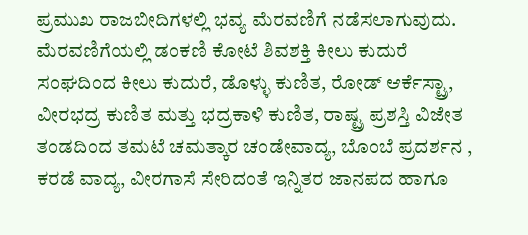ಪ್ರಮುಖ ರಾಜಬೀದಿಗಳಲ್ಲಿ ಭವ್ಯ ಮೆರವಣಿಗೆ ನಡೆಸಲಾಗುವುದು. ಮೆರವಣಿಗೆಯಲ್ಲಿ ಡಂಕಣಿ ಕೋಟೆ ಶಿವಶಕ್ತಿ ಕೀಲು ಕುದುರೆ ಸಂಘದಿಂದ ಕೀಲು ಕುದುರೆ, ಡೊಳ್ಳು ಕುಣಿತ, ರೋಡ್ ಆರ್ಕೆಸ್ಟ್ರಾ, ವೀರಭದ್ರ ಕುಣಿತ ಮತ್ತು ಭದ್ರಕಾಳಿ ಕುಣಿತ, ರಾಷ್ಟ್ರ ಪ್ರಶಸ್ತಿ ವಿಜೇತ ತಂಡದಿಂದ ತಮಟೆ ಚಮತ್ಕಾರ ಚಂಡೇವಾದ್ಯ, ಬೊಂಬೆ ಪ್ರದರ್ಶನ , ಕರಡೆ ವಾದ್ಯ, ವೀರಗಾಸೆ ಸೇರಿದಂತೆ ಇನ್ನಿತರ ಜಾನಪದ ಹಾಗೂ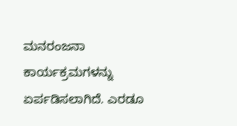ಮನರಂಜನಾ ಕಾರ್ಯಕ್ರಮಗಳನ್ನು ಏರ್ಪಡಿಸಲಾಗಿದೆ. ಎರಡೂ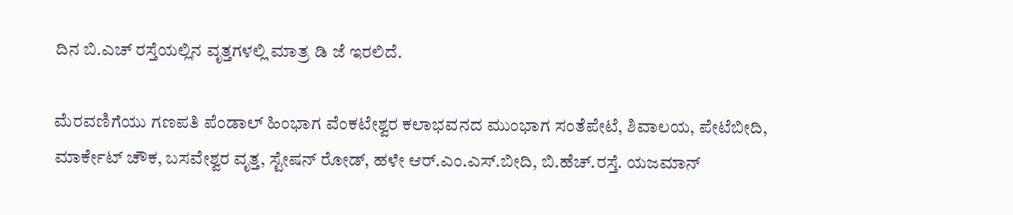ದಿನ ಬಿ.ಎಚ್ ರಸ್ತೆಯಲ್ಲಿನ ವೃತ್ತಗಳಲ್ಲಿ ಮಾತ್ರ ಡಿ ಜೆ ಇರಲಿದೆ.

ಮೆರವಣಿಗೆಯು ಗಣಪತಿ ಪೆಂಡಾಲ್ ಹಿಂಭಾಗ ವೆಂಕಟೇಶ್ವರ ಕಲಾಭವನದ ಮುಂಭಾಗ ಸಂತೆಪೇಟೆ, ಶಿವಾಲಯ, ಪೇಟೆಬೀದಿ, ಮಾರ್ಕೇಟ್ ಚೌಕ, ಬಸವೇಶ್ವರ ವೃತ್ತ, ಸ್ಟೇಷನ್ ರೋಡ್, ಹಳೇ ಆರ್.ಎಂ.ಎಸ್.ಬೀದಿ, ಬಿ.ಹೆಚ್.ರಸ್ತೆ. ಯಜಮಾನ್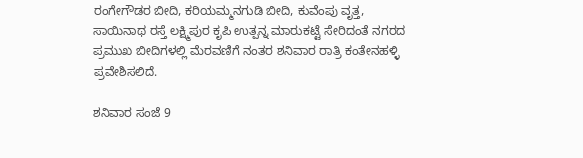ರಂಗೇಗೌಡರ ಬೀದಿ, ಕರಿಯಮ್ಮನಗುಡಿ ಬೀದಿ, ಕುವೆಂಪು ವೃತ್ತ, ಸಾಯಿನಾಥ ರಸ್ತೆ ಲಕ್ಷ್ಮಿಪುರ ಕೃಪಿ ಉತ್ಪನ್ನ ಮಾರುಕಟ್ಟೆ ಸೇರಿದಂತೆ ನಗರದ ಪ್ರಮುಖ ಬೀದಿಗಳಲ್ಲಿ ಮೆರವಣಿಗೆ ನಂತರ ಶನಿವಾರ ರಾತ್ರಿ ಕಂತೇನಹಳ್ಳಿ ಪ್ರವೇಶಿಸಲಿದೆ.

ಶನಿವಾರ ಸಂಜೆ 9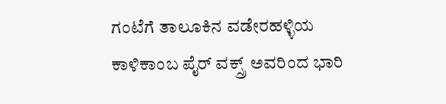ಗಂಟೆಗೆ ತಾಲೂಕಿನ ವಡೇರಹಳ್ಳಿಯ ಕಾಳಿಕಾಂಬ ಪೈರ್‌ ವಕ್ಸ್ರ್ ಅವರಿಂದ ಭಾರಿ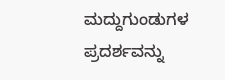ಮದ್ದುಗುಂಡುಗಳ ಪ್ರದರ್ಶವನ್ನು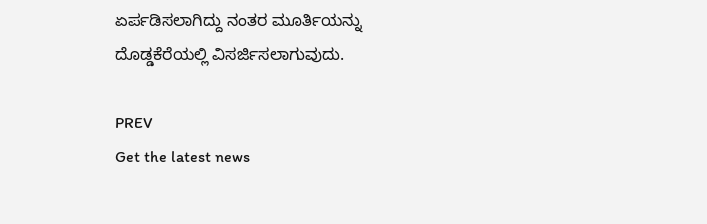ಏರ್ಪಡಿಸಲಾಗಿದ್ದು ನಂತರ ಮೂರ್ತಿಯನ್ನು ದೊಡ್ಡಕೆರೆಯಲ್ಲಿ ವಿಸರ್ಜಿಸಲಾಗುವುದು.

PREV
Get the latest news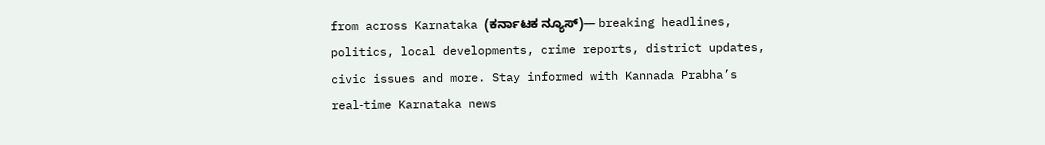from across Karnataka (ಕರ್ನಾಟಕ ನ್ಯೂಸ್)— breaking headlines, politics, local developments, crime reports, district updates, civic issues and more. Stay informed with Kannada Prabha’s real‑time Karnataka news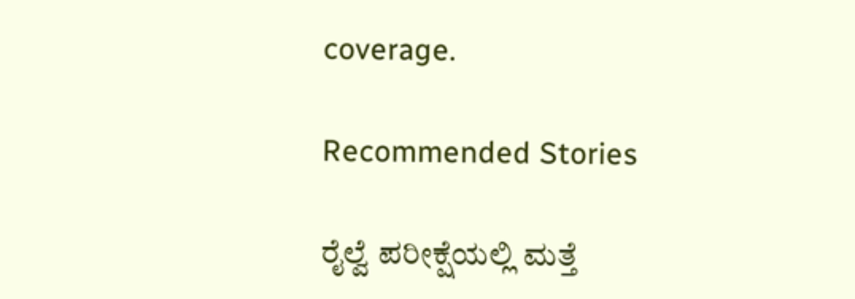coverage.

Recommended Stories

ರೈಲ್ವೆ ಪರೀಕ್ಷೆಯಲ್ಲಿ ಮತ್ತೆ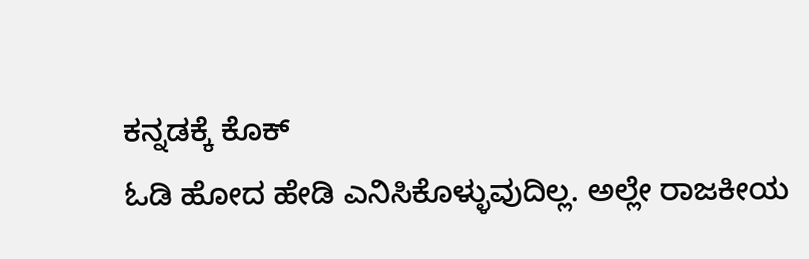ಕನ್ನಡಕ್ಕೆ ಕೊಕ್
ಓಡಿ ಹೋದ ಹೇಡಿ ಎನಿಸಿಕೊಳ್ಳುವುದಿಲ್ಲ. ಅಲ್ಲೇ ರಾಜಕೀಯ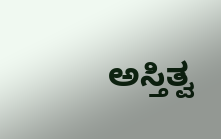ಅಸ್ತಿತ್ವ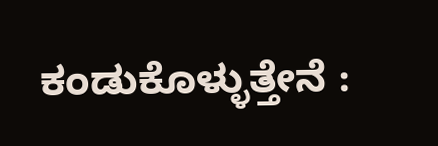ಕಂಡುಕೊಳ್ಳುತ್ತೇನೆ :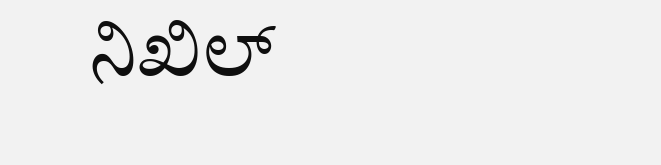ನಿಖಿಲ್‌